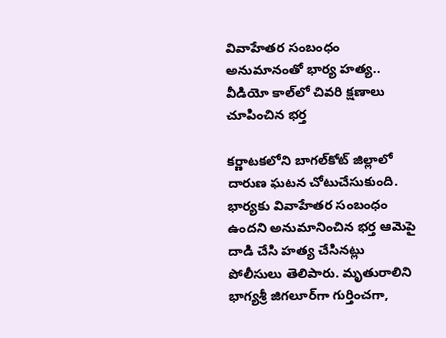వివాహేతర సంబంధం అనుమానంతో భార్య హత్య.. వీడియో కాల్‌లో చివరి క్షణాలు చూపించిన భర్త

కర్ణాటకలోని బాగల్‌కోట్ జిల్లాలో దారుణ ఘటన చోటుచేసుకుంది. భార్యకు వివాహేతర సంబంధం ఉందని అనుమానించిన భర్త ఆమెపై దాడి చేసి హత్య చేసినట్లు పోలీసులు తెలిపారు. మృతురాలిని భాగ్యశ్రీ జిగలూర్‌గా గుర్తించగా,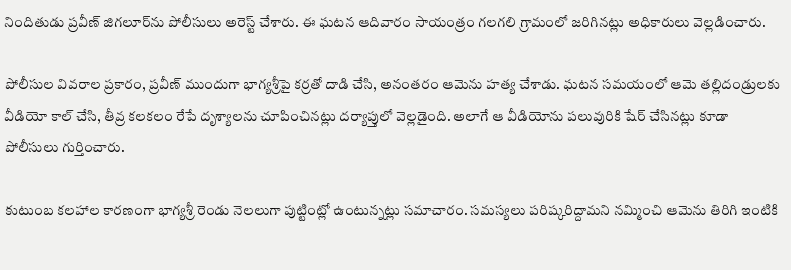నిందితుడు ప్రవీణ్ జిగలూర్‌ను పోలీసులు అరెస్ట్ చేశారు. ఈ ఘటన ఆదివారం సాయంత్రం గలగలి గ్రామంలో జరిగినట్లు అధికారులు వెల్లడించారు.

పోలీసుల వివరాల ప్రకారం, ప్రవీణ్ ముందుగా భాగ్యశ్రీపై కర్రతో దాడి చేసి, అనంతరం ఆమెను హత్య చేశాడు. ఘటన సమయంలో ఆమె తల్లిదండ్రులకు వీడియో కాల్ చేసి, తీవ్ర కలకలం రేపే దృశ్యాలను చూపించినట్లు దర్యాప్తులో వెల్లడైంది. అలాగే ఆ వీడియోను పలువురికి షేర్ చేసినట్లు కూడా పోలీసులు గుర్తించారు.

కుటుంబ కలహాల కారణంగా భాగ్యశ్రీ రెండు నెలలుగా పుట్టింట్లో ఉంటున్నట్లు సమాచారం. సమస్యలు పరిష్కరిద్దామని నమ్మించి ఆమెను తిరిగి ఇంటికి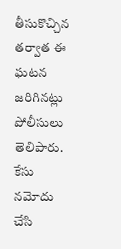తీసుకొచ్చిన తర్వాత ఈ ఘటన జరిగినట్లు పోలీసులు తెలిపారు. కేసు నమోదు చేసి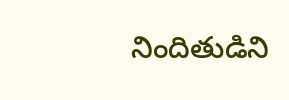నిందితుడిని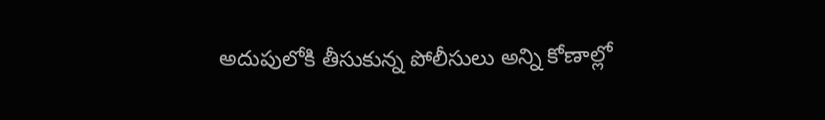అదుపులోకి తీసుకున్న పోలీసులు అన్ని కోణాల్లో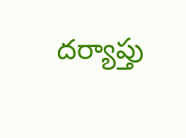దర్యాప్తు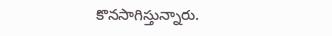కొనసాగిస్తున్నారు.